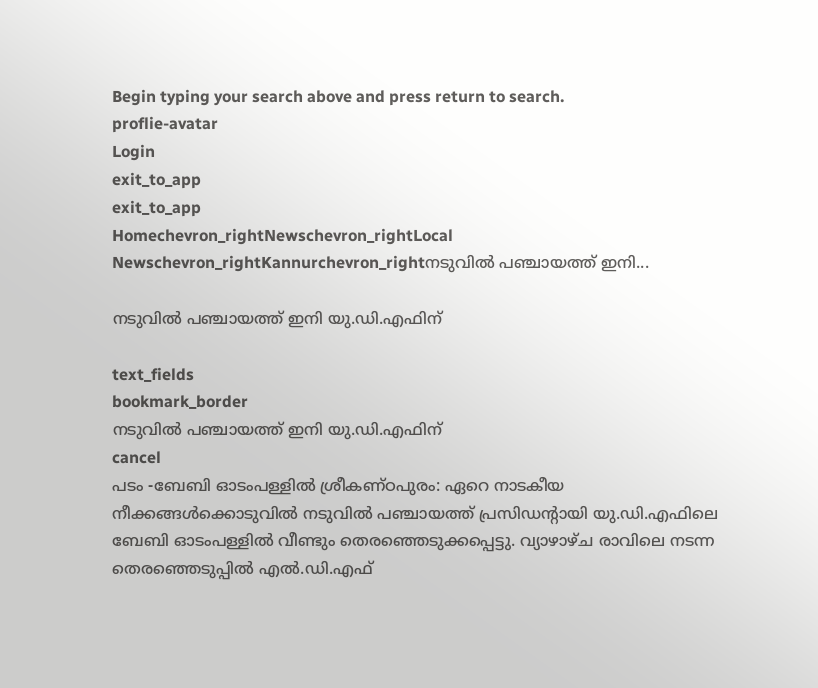Begin typing your search above and press return to search.
proflie-avatar
Login
exit_to_app
exit_to_app
Homechevron_rightNewschevron_rightLocal Newschevron_rightKannurchevron_rightനടുവിൽ പഞ്ചായത്ത് ഇനി...

നടുവിൽ പഞ്ചായത്ത് ഇനി യു.ഡി.എഫിന്

text_fields
bookmark_border
നടുവിൽ പഞ്ചായത്ത് ഇനി യു.ഡി.എഫിന്
cancel
പടം -ബേബി ഓടംപള്ളിൽ ശ്രീകണ്ഠപുരം: ഏറെ നാടകീയ നീക്കങ്ങൾക്കൊടുവിൽ നടുവില്‍ പഞ്ചായത്ത് പ്രസിഡന്‍റായി യു.ഡി.എഫിലെ ബേബി ഓടംപള്ളില്‍ വീണ്ടും തെരഞ്ഞെടുക്കപ്പെട്ടു. വ്യാഴാഴ്ച രാവിലെ നടന്ന തെരഞ്ഞെടുപ്പിൽ എല്‍.ഡി.എഫ്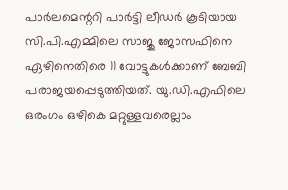പാര്‍ലമെന്ററി പാര്‍ട്ടി ലീഡര്‍ കൂടിയായ സി.പി.എമ്മിലെ സാജു ജോസഫിനെ ഏഴിനെതിരെ 11 വോട്ടുകള്‍ക്കാണ് ബേബി പരാജയപ്പെടുത്തിയത്. യു.ഡി.എഫിലെ ഒരംഗം ഒഴികെ മറ്റുള്ളവരെല്ലാം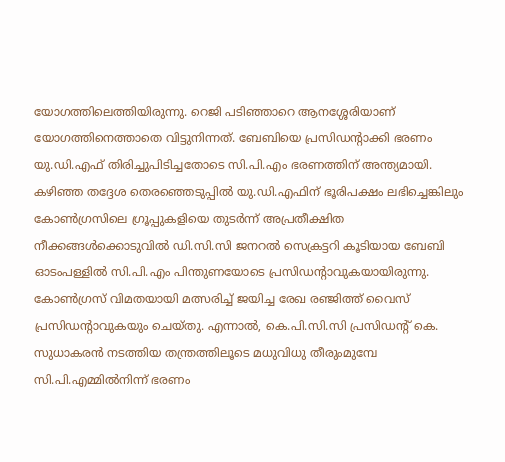യോഗത്തിലെത്തിയിരുന്നു. റെജി പടിഞ്ഞാറെ ആനശ്ശേരിയാണ് യോഗത്തിനെത്താതെ വിട്ടുനിന്നത്. ബേബിയെ പ്രസിഡന്‍റാക്കി ഭരണം യു.ഡി.എഫ് തിരിച്ചുപിടിച്ചതോടെ സി.പി.എം ഭരണത്തിന് അന്ത്യമായി. കഴിഞ്ഞ തദ്ദേശ തെരഞ്ഞെടുപ്പില്‍ യു.ഡി.എഫിന് ഭൂരിപക്ഷം ലഭിച്ചെങ്കിലും കോൺഗ്രസിലെ ഗ്രൂപ്പുകളിയെ തുടർന്ന് അപ്രതീക്ഷിത നീക്കങ്ങള്‍ക്കൊടുവില്‍ ഡി.സി.സി ജനറല്‍ സെക്രട്ടറി കൂടിയായ ബേബി ഓടംപള്ളില്‍ സി.പി.എം പിന്തുണയോടെ പ്രസിഡന്‍റാവുകയായിരുന്നു. കോണ്‍ഗ്രസ് വിമതയായി മത്സരിച്ച് ജയിച്ച രേഖ രഞ്ജിത്ത് വൈസ് പ്രസിഡന്‍റാവുകയും ചെയ്തു. എന്നാൽ, കെ.പി.സി.സി പ്രസിഡന്‍റ് കെ. സുധാകരൻ നടത്തിയ തന്ത്രത്തിലൂടെ മധുവിധു തീരുംമുമ്പേ സി.പി.എമ്മിൽനിന്ന് ഭരണം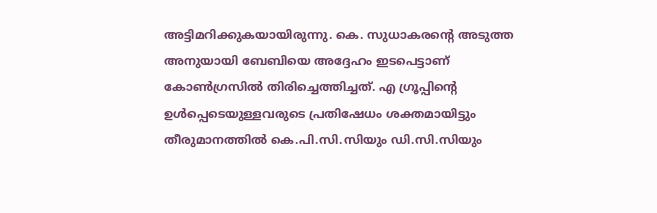അട്ടിമറിക്കുകയായിരുന്നു. കെ. സുധാകരന്റെ അടുത്ത അനുയായി ബേബിയെ അദ്ദേഹം ഇടപെട്ടാണ് കോണ്‍ഗ്രസില്‍ തിരിച്ചെത്തിച്ചത്. എ ഗ്രൂപ്പിന്റെ ഉള്‍പ്പെടെയുള്ളവരുടെ പ്രതിഷേധം ശക്തമായിട്ടും തീരുമാനത്തില്‍ കെ.പി.സി.സിയും ഡി.സി.സിയും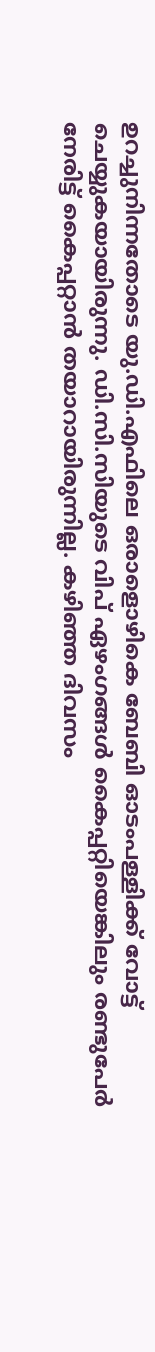ഉറച്ചുനിന്നതോടെ യു.ഡി.എഫിലെ ഒരാളൊഴികെ ബേബി ഓടംപള്ളിക്ക് വോട്ട് ചെയ്യുകയായിരുന്നു. ഡി.സി.സിയുടെ വിപ് ഏഴംഗങ്ങള്‍ കൈപ്പറ്റിയെങ്കിലും രണ്ടുപേര്‍ നേരിട്ട് കൈപ്പറ്റാന്‍ തയാറായിരുന്നില്ല. കഴിഞ്ഞ ദിവസം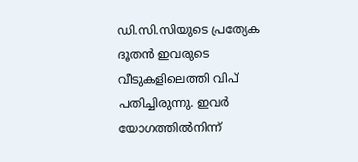ഡി.സി.സിയുടെ പ്രത്യേക ദൂതന്‍ ഇവരുടെ വീടുകളിലെത്തി വിപ് പതിച്ചിരുന്നു. ഇവര്‍ യോഗത്തില്‍നിന്ന്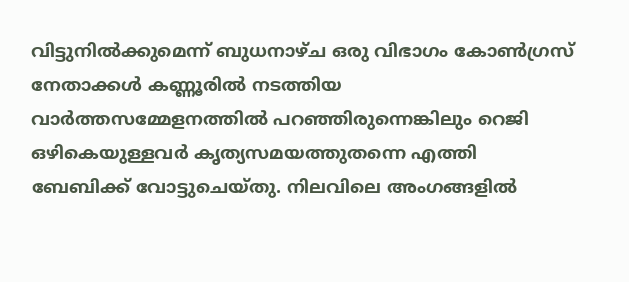വിട്ടുനില്‍ക്കുമെന്ന് ബുധനാഴ്ച ഒരു വിഭാഗം കോണ്‍ഗ്രസ് നേതാക്കള്‍ കണ്ണൂരില്‍ നടത്തിയ വാര്‍ത്തസമ്മേളനത്തില്‍ പറഞ്ഞിരുന്നെങ്കിലും റെജി ഒഴികെയുള്ളവർ കൃത്യസമയത്തുതന്നെ എത്തി ബേബിക്ക് വോട്ടുചെയ്തു. നിലവിലെ അംഗങ്ങളില്‍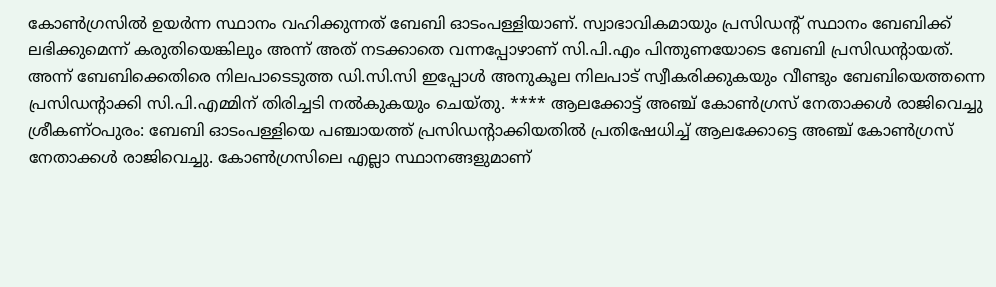കോണ്‍ഗ്രസില്‍ ഉയര്‍ന്ന സ്ഥാനം വഹിക്കുന്നത് ബേബി ഓടംപള്ളിയാണ്. സ്വാഭാവികമായും പ്രസിഡന്‍റ് സ്ഥാനം ബേബിക്ക് ലഭിക്കുമെന്ന് കരുതിയെങ്കിലും അന്ന് അത് നടക്കാതെ വന്നപ്പോഴാണ് സി.പി.എം പിന്തുണയോടെ ബേബി പ്രസിഡന്‍റായത്. അന്ന് ബേബിക്കെതിരെ നിലപാടെടുത്ത ഡി.സി.സി ഇപ്പോൾ അനുകൂല നിലപാട് സ്വീകരിക്കുകയും വീണ്ടും ബേബിയെത്തന്നെ പ്രസിഡന്‍റാക്കി സി.പി.എമ്മിന് തിരിച്ചടി നൽകുകയും ചെയ്തു. **** ആലക്കോട്ട് അഞ്ച് കോണ്‍ഗ്രസ് നേതാക്കള്‍ രാജിവെച്ചു ശ്രീകണ്ഠപുരം: ബേബി ഓടംപള്ളിയെ പഞ്ചായത്ത് പ്രസിഡന്‍റാക്കിയതിൽ പ്രതിഷേധിച്ച് ആലക്കോട്ടെ അഞ്ച് കോണ്‍ഗ്രസ് നേതാക്കള്‍ രാജിവെച്ചു. കോണ്‍ഗ്രസിലെ എല്ലാ സ്ഥാനങ്ങളുമാണ്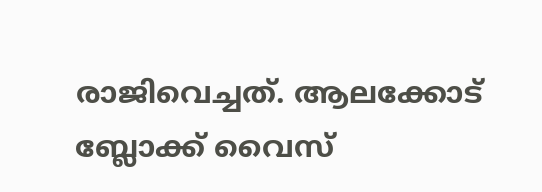രാജിവെച്ചത്. ആലക്കോട് ബ്ലോക്ക് വൈസ്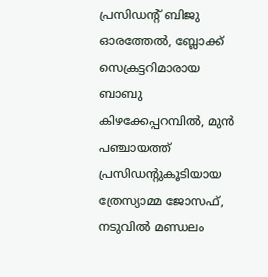പ്രസിഡന്‍റ് ബിജു ഓരത്തേല്‍, ബ്ലോക്ക് സെക്രട്ടറിമാരായ ബാബു കിഴക്കേപ്പറമ്പില്‍, മുന്‍ പഞ്ചായത്ത് പ്രസിഡന്‍റുകൂടിയായ ത്രേസ്യാമ്മ ജോസഫ്, നടുവില്‍ മണ്ഡലം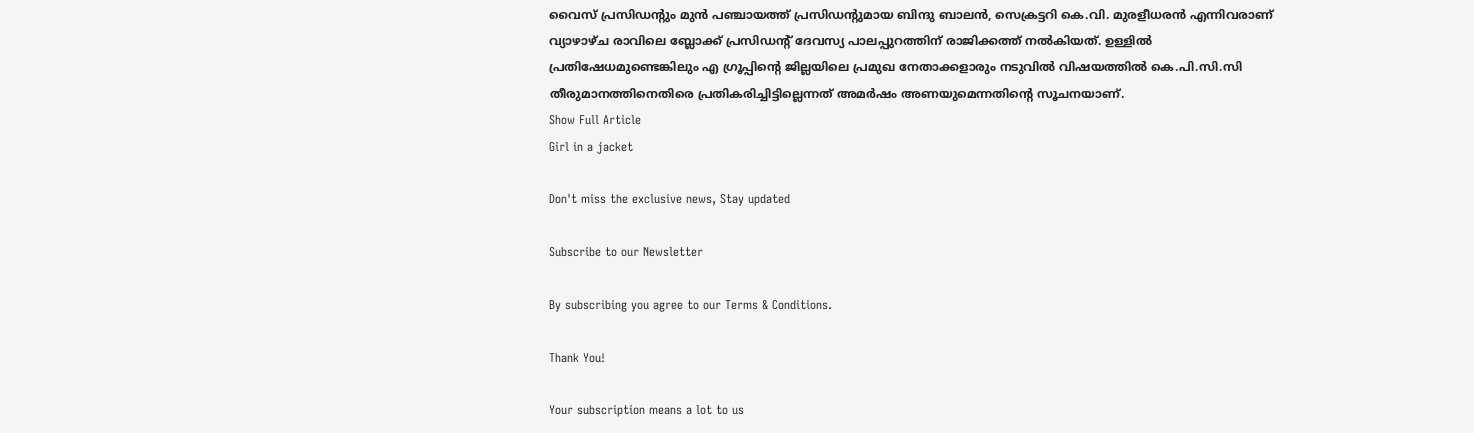വൈസ് പ്രസിഡന്‍റും മുന്‍ പഞ്ചായത്ത് പ്രസിഡന്‍റുമായ ബിന്ദു ബാലന്‍, സെക്രട്ടറി കെ.വി. മുരളീധരന്‍ എന്നിവരാണ് വ്യാഴാഴ്ച രാവിലെ ബ്ലോക്ക് പ്രസിഡന്‍റ് ദേവസ്യ പാലപ്പുറത്തിന് രാജിക്കത്ത് നല്‍കിയത്. ഉള്ളിൽ പ്രതിഷേധമുണ്ടെങ്കിലും എ ഗ്രൂപ്പിന്‍റെ ജില്ലയിലെ പ്രമുഖ നേതാക്കളാരും നടുവിൽ വിഷയത്തിൽ കെ.പി.സി.സി തീരുമാനത്തിനെതിരെ പ്രതികരിച്ചിട്ടില്ലെന്നത് അമർഷം അണയുമെന്നതിന്‍റെ സൂചനയാണ്.
Show Full Article
Girl in a jacket

Don't miss the exclusive news, Stay updated

Subscribe to our Newsletter

By subscribing you agree to our Terms & Conditions.

Thank You!

Your subscription means a lot to us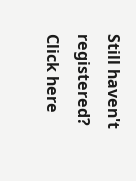Still haven't registered? Click here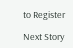to Register

Next Story